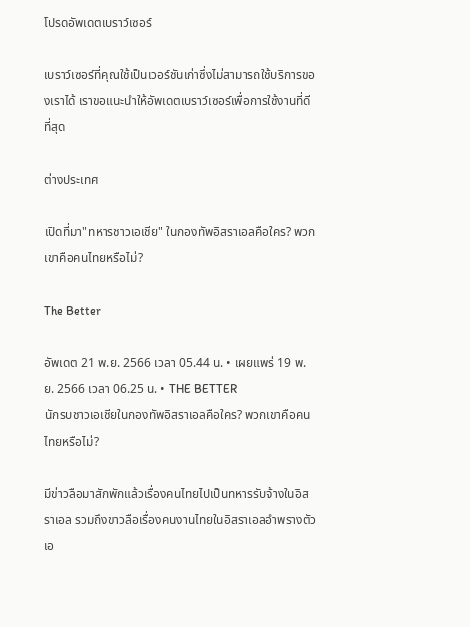โปรดอัพเดตเบราว์เซอร์

เบราว์เซอร์ที่คุณใช้เป็นเวอร์ชันเก่าซึ่งไม่สามารถใช้บริการของเราได้ เราขอแนะนำให้อัพเดตเบราว์เซอร์เพื่อการใช้งานที่ดีที่สุด

ต่างประเทศ

เปิดที่มา"ทหารชาวเอเชีย" ในกองทัพอิสราเอลคือใคร? พวกเขาคือคนไทยหรือไม่?

The Better

อัพเดต 21 พ.ย. 2566 เวลา 05.44 น. • เผยแพร่ 19 พ.ย. 2566 เวลา 06.25 น. • THE BETTER
นักรบชาวเอเชียในกองทัพอิสราเอลคือใคร? พวกเขาคือคนไทยหรือไม่?

มีข่าวลือมาสักพักแล้วเรื่องคนไทยไปเป็นทหารรับจ้างในอิสราเอล รวมถึงขาวลือเรื่องคนงานไทยในอิสราเอลอำพรางตัวเอ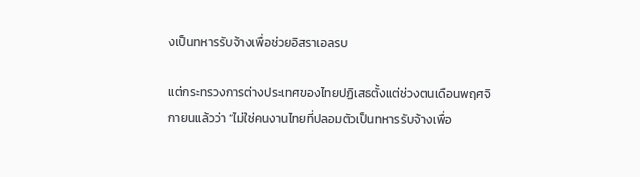งเป็นทหารรับจ้างเพื่อช่วยอิสราเอลรบ

แต่กระทรวงการต่างประเทศของไทยปฏิเสธตั้งแต่ช่วงตนเดือนพฤศจิกายนแล้วว่า “ไม่ใช่คนงานไทยที่ปลอมตัวเป็นทหารรับจ้างเพื่อ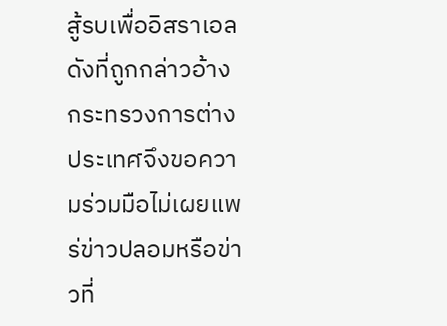สู้รบเพื่ออิสราเอลดังที่ถูกกล่าวอ้าง กระทรวงการต่างประเทศจึงขอความร่วมมือไม่เผยแพร่ข่าวปลอมหรือข่าวที่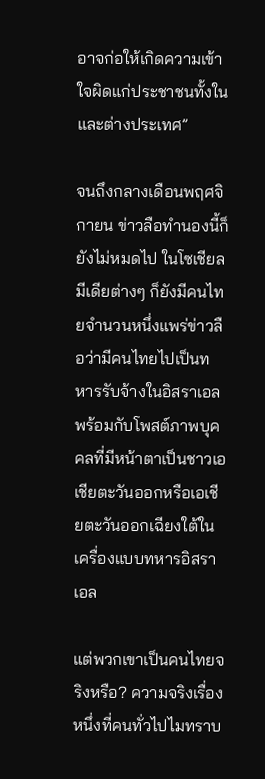อาจก่อให้เกิดความเข้าใจผิดแก่ประชาชนทั้งในและต่างประเทศ”

จนถึงกลางเดือนพฤศจิกายน ข่าวลือทำนองนี้ก็ยังไม่หมดไป ในโซเชียลมีเดียต่างๆ ก็ยังมีคนไทยจำนวนหนึ่งแพร่ข่าวลือว่ามีคนไทยไปเป็นทหารรับจ้างในอิสราเอล พร้อมกับโพสต์ภาพบุคคลที่มีหน้าตาเป็นชาวเอเชียตะวันออกหรือเอเชียตะวันออกเฉียงใต้ในเครื่องแบบทหารอิสราเอล

แต่พวกเขาเป็นคนไทยจริงหรือ? ความจริงเรื่องหนึ่งที่คนทั่วไปไมทราบ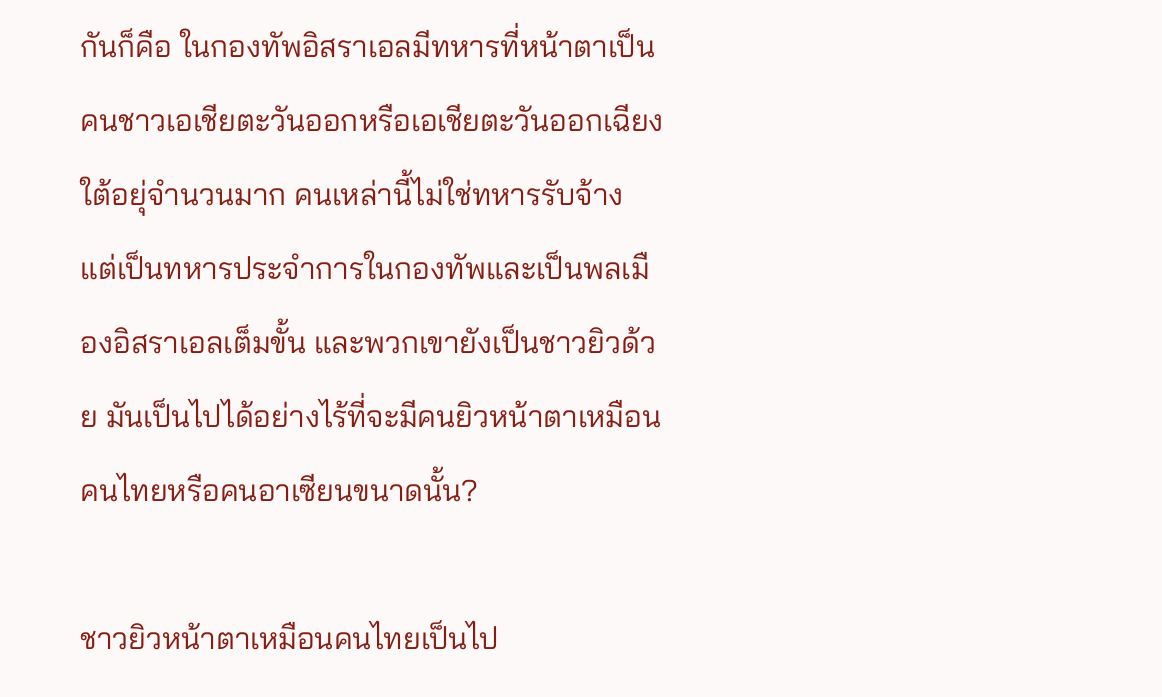กันก็คือ ในกองทัพอิสราเอลมีทหารที่หน้าตาเป็นคนชาวเอเชียตะวันออกหรือเอเชียตะวันออกเฉียงใต้อยุ่จำนวนมาก คนเหล่านี้ไม่ใช่ทหารรับจ้าง แต่เป็นทหารประจำการในกองทัพและเป็นพลเมืองอิสราเอลเต็มขั้น และพวกเขายังเป็นชาวยิวด้วย มันเป็นไปได้อย่างไร้ที่จะมีคนยิวหน้าตาเหมือนคนไทยหรือคนอาเซียนขนาดนั้น?

ชาวยิวหน้าตาเหมือนคนไทยเป็นไป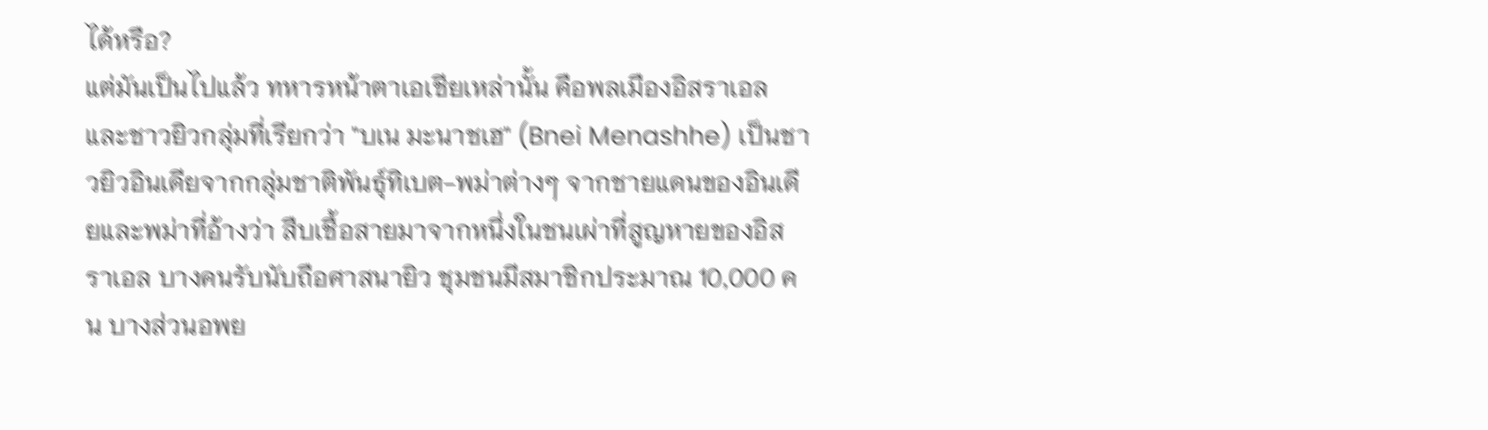ได้หรือ?
แต่มันเป็นไปแล้ว ทหารหน้าตาเอเชียเหล่านั้น คือพลเมืองอิสราเอลและชาวยิวกลุ่มที่เรียกว่า "บเน มะนาชเฮ" (Bnei Menashhe) เป็นชาวยิวอินเดียจากกลุ่มชาติพันธุ์ทิเบต-พม่าต่างๆ จากชายแดนของอินเดียและพม่าที่อ้างว่า สืบเชื้อสายมาจากหนึ่งในชนเผ่าที่สูญหายของอิสราเอล บางคนรับนับถือศาสนายิว ชุมชนมีสมาชิกประมาณ 10,000 คน บางส่วนอพย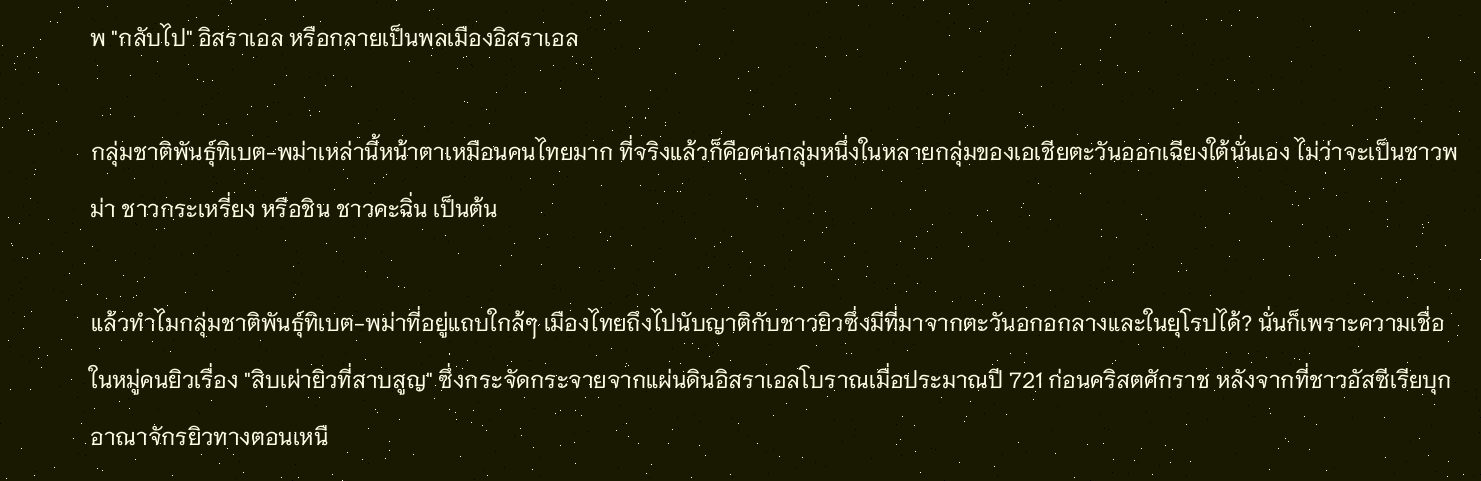พ "กลับไป" อิสราเอล หรือกลายเป็นพลเมืองอิสราเอล

กลุ่มชาติพันธุ์ทิเบต-พม่าเหล่านี้หน้าตาเหมือนคนไทยมาก ที่จริงแล้วก็คือคนกลุ่มหนึ่งในหลายกลุ่มของเอเชียตะวันออกเฉียงใต้นั่นเอง ไม่ว่าจะเป็นชาวพม่า ชาวกระเหรี่ยง หรือชิน ชาวคะฉิ่น เป็นต้น

แล้วทำไมกลุ่มชาติพันธุ์ทิเบต-พม่าที่อยู่แถบใกล้ๆ เมืองไทยถึงไปนับญาติกับชาวยิวซึ่งมีที่มาจากตะวันอกอกลางและในยุโรปได้? นั่นก็เพราะความเชื่อในหมู่คนยิวเรื่อง "สิบเผ่ายิวที่สาบสูญ" ซึ่งกระจัดกระจายจากแผ่นดินอิสราเอลโบราณเมื่อประมาณปี 721 ก่อนคริสตศักราช หลังจากที่ชาวอัสซีเรียบุกอาณาจักรยิวทางตอนเหนื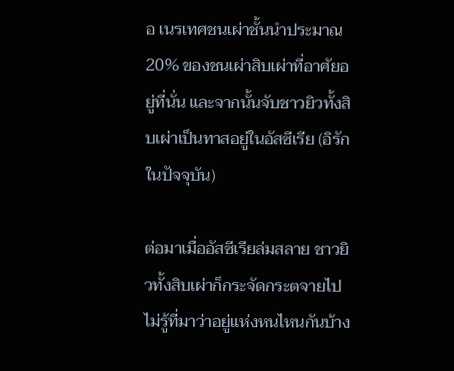อ เนรเทศชนเผ่าชั้นนำประมาณ 20% ของชนเผ่าสิบเผ่าที่อาศัยอยู่ที่นั่น และจากนั้นจับชาวยิวทั้งสิบเผ่าเป็นทาสอยู่ในอัสซีเรีย (อิรักในปัจจุบัน)

ต่อมาเมื่ออัสซีเรียล่มสลาย ชาวยิวทั้งสิบเผ่าก็กระจัดกระตจายไปไม่รู้ที่มาว่าอยู่แห่งหนไหนกันบ้าง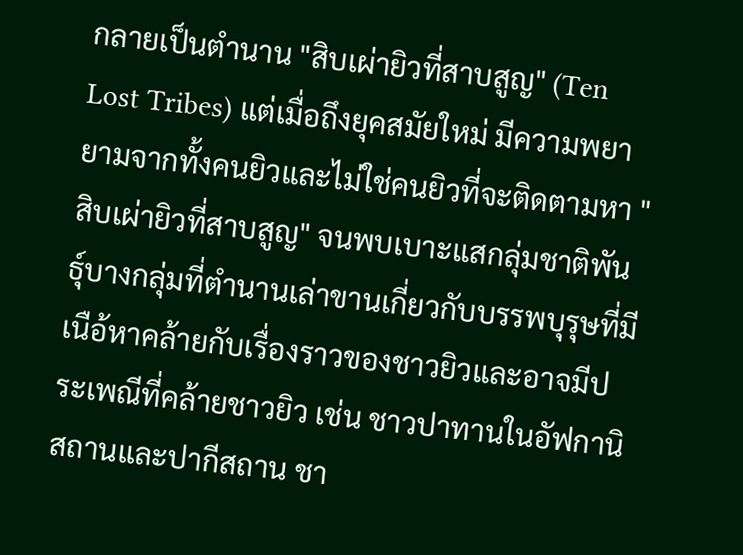กลายเป็นตำนาน "สิบเผ่ายิวที่สาบสูญ" (Ten Lost Tribes) แต่เมื่อถึงยุคสมัยใหม่ มีความพยายามจากทั้งคนยิวและไม่ใช่คนยิวที่จะติดตามหา "สิบเผ่ายิวที่สาบสูญ" จนพบเบาะแสกลุ่มชาติพันธุ์บางกลุ่มที่ตำนานเล่าขานเกี่ยวกับบรรพบุรุษที่มีเนือ้หาคล้ายกับเรื่องราวของชาวยิวและอาจมีประเพณีที่คล้ายชาวยิว เช่น ชาวปาทานในอัฟกานิสถานและปากีสถาน ชา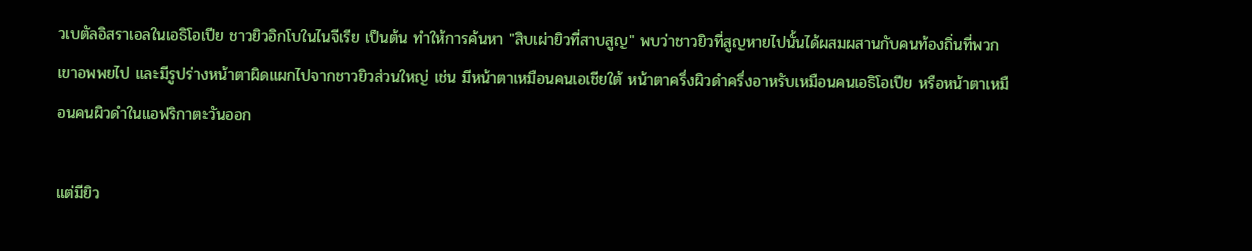วเบตัลอิสราเอลในเอธิโอเปีย ชาวยิวอิกโบในไนจีเรีย เป็นต้น ทำให้การค้นหา "สิบเผ่ายิวที่สาบสูญ" พบว่าชาวยิวที่สูญหายไปนั้นได้ผสมผสานกับคนท้องถิ่นที่พวกเขาอพพยไป และมีรูปร่างหน้าตาผิดแผกไปจากชาวยิวส่วนใหญ่ เช่น มีหน้าตาเหมือนคนเอเชียใต้ หน้าตาครึ่งผิวดำครึ่งอาหรับเหมือนคนเอธิโอเปีย หรือหน้าตาเหมือนคนผิวดำในแอฟริกาตะวันออก

แต่มียิว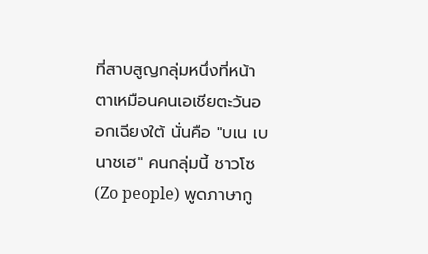ที่สาบสูญกลุ่มหนึ่งที่หน้าตาเหมือนคนเอเชียตะวันออกเฉียงใต้ นั่นคือ "บเน เบนาชเฮ" คนกลุ่มนี้ ชาวโซ (Zo people) พูดภาษากู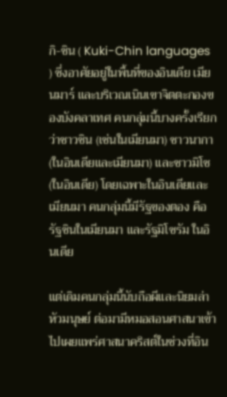กิ-ชิน ( Kuki-Chin languages ) ซึ่งอาศัยอยู่ในพื้นที่ของอินเดีย เมียนมาร์ และบริเวณเนินเขาจิตตะกองของบังคลาเทศ คนกลุ่มนี้บางครั้งเรียกว่าชาวชิน (เช่นในเมียนมา) ชาวนากา (ในอินเดียและเมียนมา) และชาวมิโซ (ในอินเดีย) โดยเฉพาะในอินเดียและเมียนมา คนกลุ่มนี้มีรัฐของตอง คือรัฐชินในเมียนมา และรัฐมิโซรัม ในอินเดีย

แต่เดิมคนกลุ่มนี้นับถือผีและนิยมล่าหัวมนุษย์ ต่อมามีหมอสอนศาสนาเข้าไปเผยแพร่ศาสนาคริสต์ในช่วงที่อิน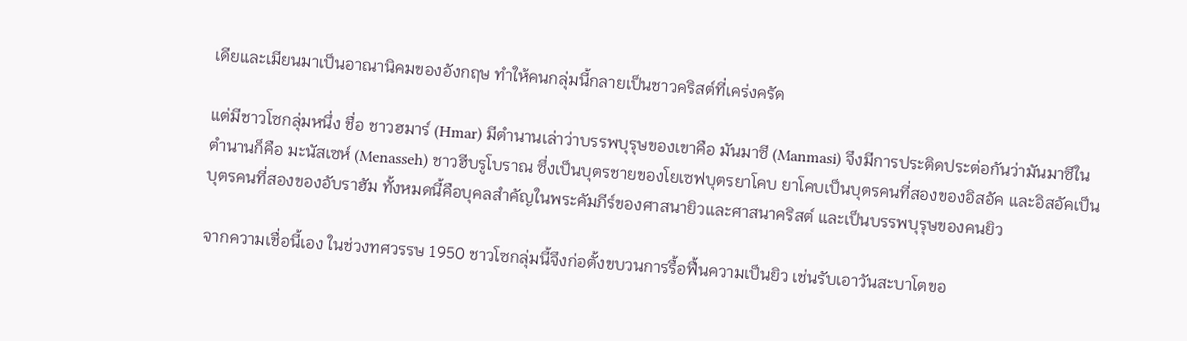เดียและเมียนมาเป็นอาณานิคมของอังกฤษ ทำให้คนกลุ่มนี้กลายเป็นชาวคริสต์ที่เคร่งครัด

แต่มีชาวโซกลุ่มหนึ่ง ชื่อ ชาวฮมาร์ (Hmar) มีตำนานเล่าว่าบรรพบุรุษของเขาคือ มันมาซี (Manmasi) จึงมีการประติดประต่อกันว่ามันมาซีในตำนานก็คือ มะนัสเซห์ (Menasseh) ชาวฮีบรูโบราณ ซึ่งเป็นบุตรชายของโยเซฟบุตรยาโคบ ยาโคบเป็นบุตรคนที่สองของอิสอัค และอิสอัคเป็นบุตรคนที่สองของอับราฮัม ทั้งหมดนี้คือบุคลสำคัญในพระคัมภีร์ของศาสนายิวและศาสนาคริสต์ และเป็นบรรพบุรุษของคนยิว

จากความเชื่อนี้เอง ในช่วงทศวรรษ 1950 ชาวโซกลุ่มนี้จึงก่อตั้งขบวนการรื้อฟื้นความเป็นยิว เช่นรับเอาวันสะบาโตขอ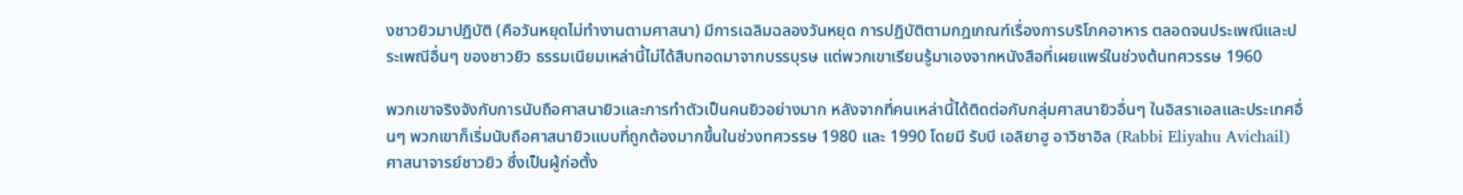งชาวยิวมาปฏิบัติ (คือวันหยุดไม่ทำงานตามศาสนา) มีการเฉลิมฉลองวันหยุด การปฏิบัติตามกฎเกณฑ์เรื่องการบริโภคอาหาร ตลอดจนประเพณีและประเพณีอื่นๆ ของชาวยิว ธรรมเนียมเหล่านี้ไม่ได้สืบทอดมาจากบรรบุรษ แต่พวกเขาเรียนรู้มาเองจากหนังสือที่เผยแพร่ในช่วงต้นทศวรรษ 1960

พวกเขาจริงจังกับการนับถือศาสนายิวและการทำตัวเป็นคนยิวอย่างมาก หลังจากที่คนเหล่านี้ได้ติดต่อกับกลุ่มศาสนายิวอื่นๆ ในอิสราเอลและประเทศอื่นๆ พวกเขาก็เริ่มนับถือศาสนายิวแบบที่ถูกต้องมากขึ้นในช่วงทศวรรษ 1980 และ 1990 โดยมี รับบี เอลิยาฮู อาวิชาอิล (Rabbi Eliyahu Avichail) ศาสนาจารย์ชาวยิว ซึ่งเป็นผู้ก่อตั้ง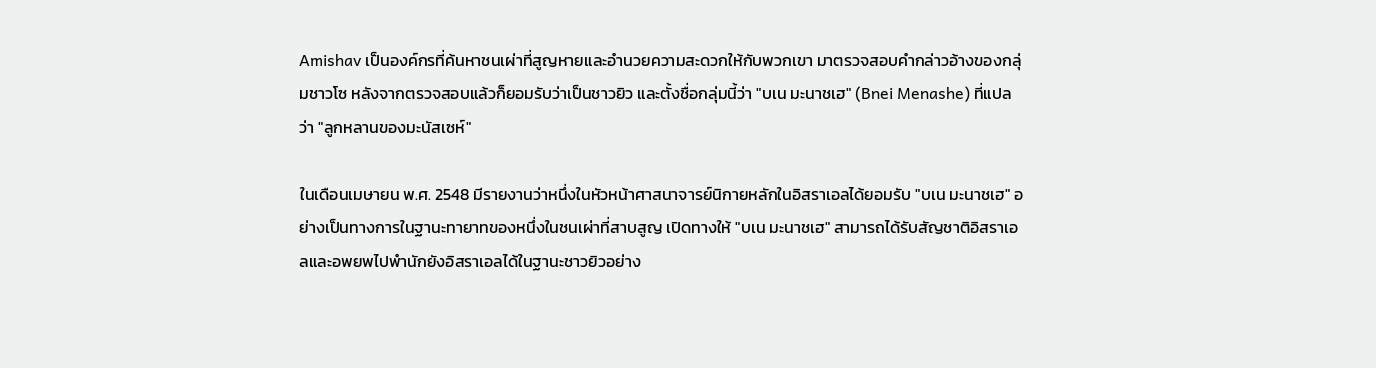Amishav เป็นองค์กรที่ค้นหาชนเผ่าที่สูญหายและอำนวยความสะดวกให้กับพวกเขา มาตรวจสอบคำกล่าวอ้างของกลุ่มชาวโซ หลังจากตรวจสอบแล้วก็ยอมรับว่าเป็นชาวยิว และตั้งชื่อกลุ่มนี้ว่า "บเน มะนาชเฮ" (Bnei Menashe) ที่แปลว่า "ลูกหลานของมะนัสเซห์"

ในเดือนเมษายน พ.ศ. 2548 มีรายงานว่าหนึ่งในหัวหน้าศาสนาจารย์นิกายหลักในอิสราเอลได้ยอมรับ "บเน มะนาชเฮ" อย่างเป็นทางการในฐานะทายาทของหนึ่งในชนเผ่าที่สาบสูญ เปิดทางให้ "บเน มะนาชเฮ" สามารถได้รับสัญชาติอิสราเอลและอพยพไปพำนักยังอิสราเอลได้ในฐานะชาวยิวอย่าง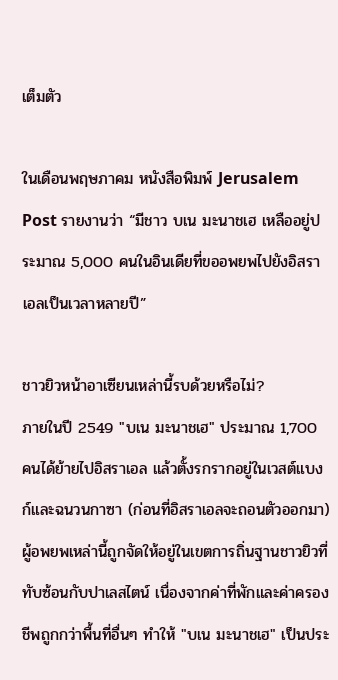เต็มตัว

ในเดือนพฤษภาคม หนังสือพิมพ์ Jerusalem Post รายงานว่า “มีชาว บเน มะนาชเฮ เหลืออยู่ประมาณ 5,000 คนในอินเดียที่ขออพยพไปยังอิสราเอลเป็นเวลาหลายปี”

ชาวยิวหน้าอาเซียนเหล่านี้รบด้วยหรือไม่?
ภายในปี 2549 "บเน มะนาชเฮ" ประมาณ 1,700 คนได้ย้ายไปอิสราเอล แล้วตั้งรกรากอยู่ในเวสต์แบงก์และฉนวนกาซา (ก่อนที่อิสราเอลจะถอนตัวออกมา) ผู้อพยพเหล่านี้ถูกจัดให้อยู่ในเขตการถิ่นฐานชาวยิวที่ทับซ้อนกับปาเลสไตน์ เนื่องจากค่าที่พักและค่าครองชีพถูกกว่าพื้นที่อื่นๆ ทำให้ "บเน มะนาชเฮ" เป็นประ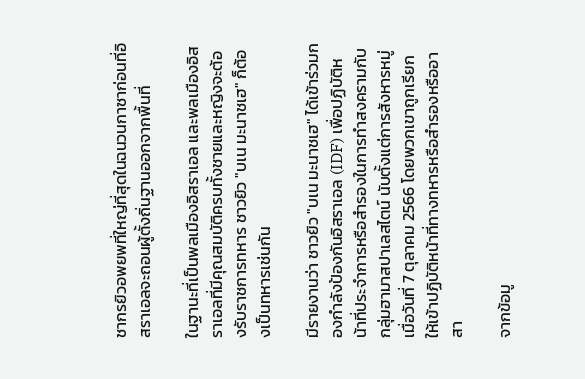ชากรยิวอพยพที่ใหญ่ที่สุดในฉนวนกาซาก่อนที่อิสราเอลจะถอนผู้ตั้งถิ่นฐานออกจากพื้นที่

ในฐานะที่เป็นพลเมืองอิสราเอล และพลเมืองอิสราเอลที่มีคุณสมบัติครบทั้งชายและหญิงจะต้องรับราชการทหาร ชาวยิว "บเน มะนาชเฮ" ก็ต้องเป็นทหารเช่นกัน

มีรายงานว่า ชาวยิว "บเน มะนาชเฮ" ได้เข้าร่วมกองกำลังป้องกันอิสราเอล (IDF) เพื่อปฏิบัติหน้าที่ประจำการหรือสำรองในการทำสงครามกับกลุ่มฮามาสปาเลสไตน์ นับตั้งแต่การสังหารหมู่เมื่อวันที่ 7 ตุลาคม 2566 โดยพวกเขาถูกเรียกให้เข้าปฏิบัติหน้าที่ทางทหารหรือสำรองหรืออาสา

จากข้อมู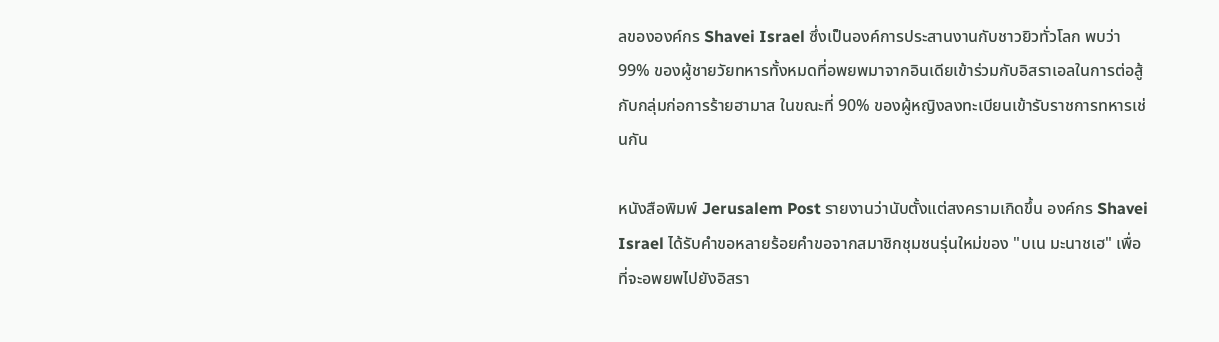ลขององค์กร Shavei Israel ซึ่งเป็นองค์การประสานงานกับชาวยิวทั่วโลก พบว่า 99% ของผู้ชายวัยทหารทั้งหมดที่อพยพมาจากอินเดียเข้าร่วมกับอิสราเอลในการต่อสู้กับกลุ่มก่อการร้ายฮามาส ในขณะที่ 90% ของผู้หญิงลงทะเบียนเข้ารับราชการทหารเช่นกัน

หนังสือพิมพ์ Jerusalem Post รายงานว่านับตั้งแต่สงครามเกิดขึ้น องค์กร Shavei Israel ได้รับคำขอหลายร้อยคำขอจากสมาชิกชุมชนรุ่นใหม่ของ "บเน มะนาชเฮ" เพื่อที่จะอพยพไปยังอิสรา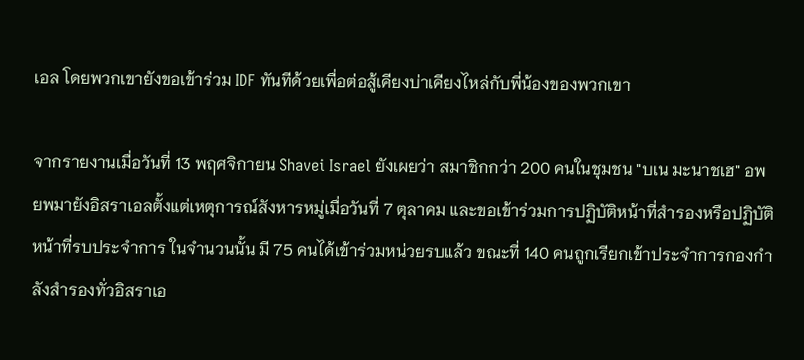เอล โดยพวกเขายังขอเข้าร่วม IDF ทันทีด้วยเพื่อต่อสู้เคียงบ่าเคียงไหล่กับพี่น้องของพวกเขา

จากรายงานเมื่อวันที่ 13 พฤศจิกายน Shavei Israel ยังเผยว่า สมาชิกกว่า 200 คนในชุมชน "บเน มะนาชเฮ" อพยพมายังอิสราเอลตั้งแต่เหตุการณ์สังหารหมู่เมื่อวันที่ 7 ตุลาคม และขอเข้าร่วมการปฏิบัติหน้าที่สำรองหรือปฏิบัติหน้าที่รบประจำการ ในจำนวนนั้น มี 75 คนได้เข้าร่วมหน่วยรบแล้ว ขณะที่ 140 คนถูกเรียกเข้าประจำการกองกำลังสำรองทั่วอิสราเอ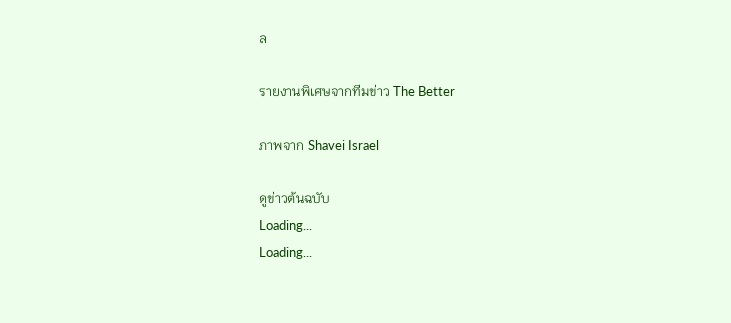ล

รายงานพิเศษจากทีมข่าว The Better

ภาพจาก Shavei Israel

ดูข่าวต้นฉบับ
Loading...
Loading...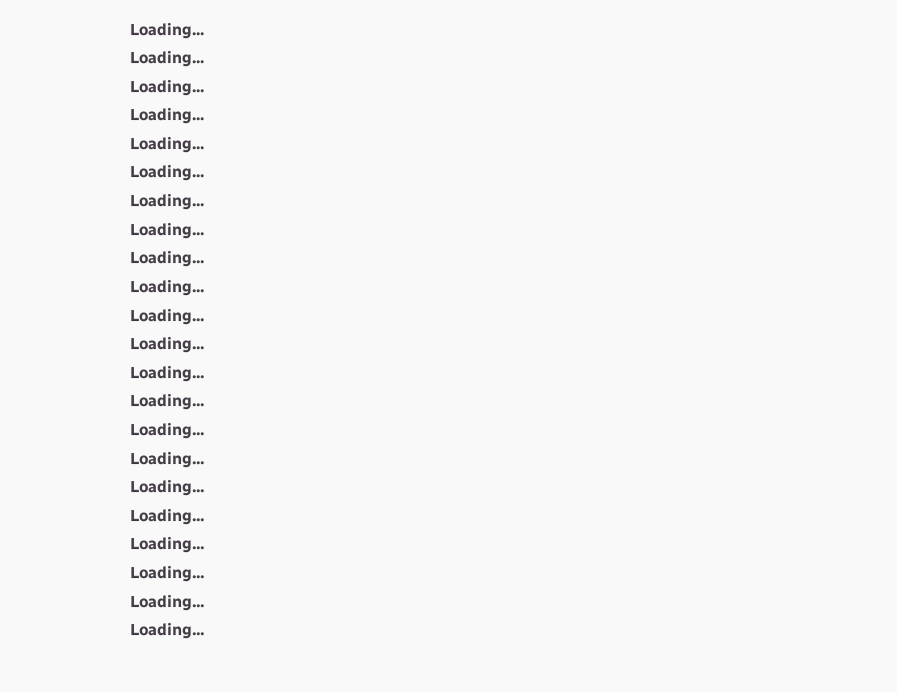Loading...
Loading...
Loading...
Loading...
Loading...
Loading...
Loading...
Loading...
Loading...
Loading...
Loading...
Loading...
Loading...
Loading...
Loading...
Loading...
Loading...
Loading...
Loading...
Loading...
Loading...
Loading...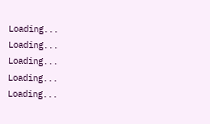Loading...
Loading...
Loading...
Loading...
Loading...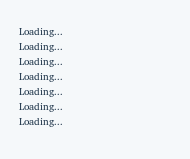Loading...
Loading...
Loading...
Loading...
Loading...
Loading...
Loading...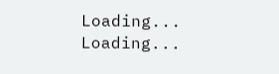Loading...
Loading...